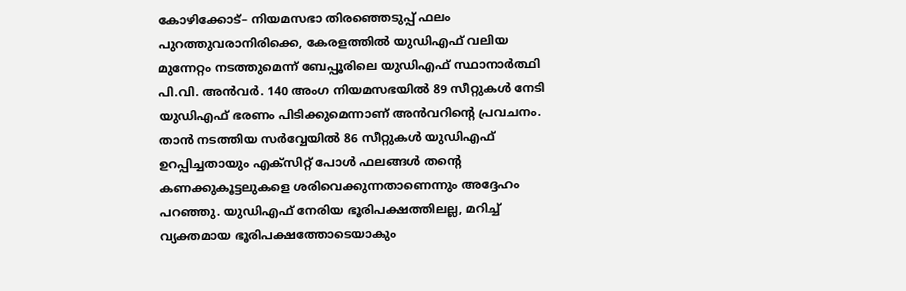കോഴിക്കോട്– നിയമസഭാ തിരഞ്ഞെടുപ്പ് ഫലം പുറത്തുവരാനിരിക്കെ, കേരളത്തിൽ യുഡിഎഫ് വലിയ മുന്നേറ്റം നടത്തുമെന്ന് ബേപ്പൂരിലെ യുഡിഎഫ് സ്ഥാനാർത്ഥി പി.വി. അൻവർ. 140 അംഗ നിയമസഭയിൽ 89 സീറ്റുകൾ നേടി യുഡിഎഫ് ഭരണം പിടിക്കുമെന്നാണ് അൻവറിന്റെ പ്രവചനം. താൻ നടത്തിയ സർവ്വേയിൽ 86 സീറ്റുകൾ യുഡിഎഫ് ഉറപ്പിച്ചതായും എക്സിറ്റ് പോൾ ഫലങ്ങൾ തന്റെ കണക്കുകൂട്ടലുകളെ ശരിവെക്കുന്നതാണെന്നും അദ്ദേഹം പറഞ്ഞു. യുഡിഎഫ് നേരിയ ഭൂരിപക്ഷത്തിലല്ല, മറിച്ച് വ്യക്തമായ ഭൂരിപക്ഷത്തോടെയാകും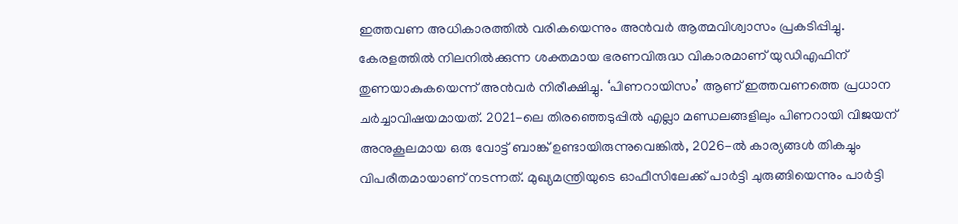ഇത്തവണ അധികാരത്തിൽ വരികയെന്നും അൻവർ ആത്മവിശ്വാസം പ്രകടിപ്പിച്ചു.
കേരളത്തിൽ നിലനിൽക്കുന്ന ശക്തമായ ഭരണവിരുദ്ധ വികാരമാണ് യുഡിഎഫിന് തുണയാകുകയെന്ന് അൻവർ നിരീക്ഷിച്ചു. ‘പിണറായിസം’ ആണ് ഇത്തവണത്തെ പ്രധാന ചർച്ചാവിഷയമായത്. 2021-ലെ തിരഞ്ഞെടുപ്പിൽ എല്ലാ മണ്ഡലങ്ങളിലും പിണറായി വിജയന് അനുകൂലമായ ഒരു വോട്ട് ബാങ്ക് ഉണ്ടായിരുന്നുവെങ്കിൽ, 2026-ൽ കാര്യങ്ങൾ തികച്ചും വിപരീതമായാണ് നടന്നത്. മുഖ്യമന്ത്രിയുടെ ഓഫീസിലേക്ക് പാർട്ടി ചുരുങ്ങിയെന്നും പാർട്ടി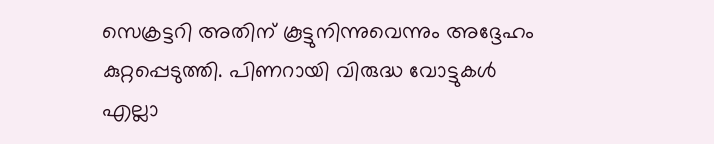സെക്രട്ടറി അതിന് കൂട്ടുനിന്നുവെന്നും അദ്ദേഹം കുറ്റപ്പെടുത്തി. പിണറായി വിരുദ്ധ വോട്ടുകൾ എല്ലാ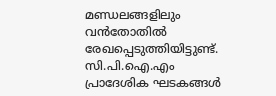മണ്ഡലങ്ങളിലും വൻതോതിൽ രേഖപ്പെടുത്തിയിട്ടുണ്ട്. സി.പി.ഐ.എം പ്രാദേശിക ഘടകങ്ങൾ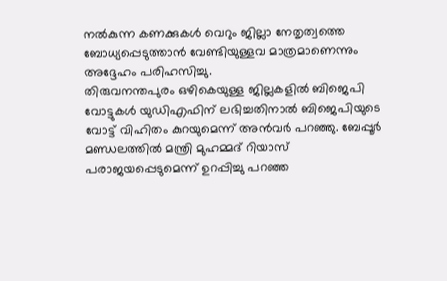നൽകുന്ന കണക്കുകൾ വെറും ജില്ലാ നേതൃത്വത്തെ ബോധ്യപ്പെടുത്താൻ വേണ്ടിയുള്ളവ മാത്രമാണെന്നും അദ്ദേഹം പരിഹസിച്ചു.
തിരുവനന്തപുരം ഒഴികെയുള്ള ജില്ലകളിൽ ബിജെപി വോട്ടുകൾ യുഡിഎഫിന് ലഭിച്ചതിനാൽ ബിജെപിയുടെ വോട്ട് വിഹിതം കുറയുമെന്ന് അൻവർ പറഞ്ഞു. ബേപ്പൂർ മണ്ഡലത്തിൽ മന്ത്രി മുഹമ്മദ് റിയാസ് പരാജയപ്പെടുമെന്ന് ഉറപ്പിച്ചു പറഞ്ഞ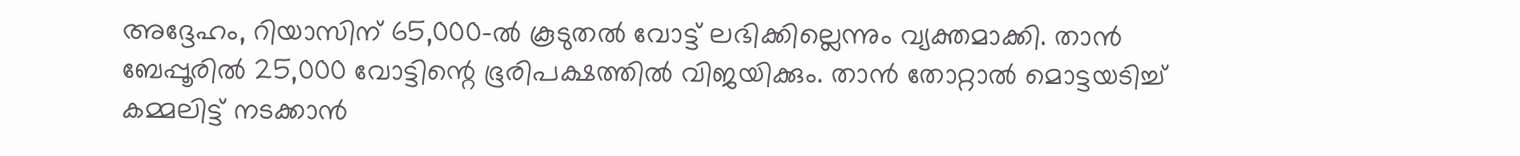അദ്ദേഹം, റിയാസിന് 65,000-ൽ കൂടുതൽ വോട്ട് ലഭിക്കില്ലെന്നും വ്യക്തമാക്കി. താൻ ബേപ്പൂരിൽ 25,000 വോട്ടിന്റെ ഭൂരിപക്ഷത്തിൽ വിജയിക്കും. താൻ തോറ്റാൽ മൊട്ടയടിച്ച് കമ്മലിട്ട് നടക്കാൻ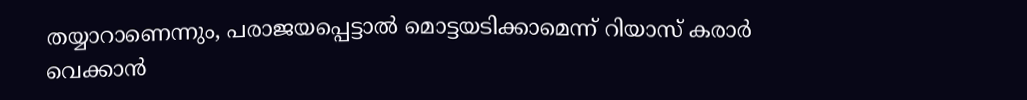തയ്യാറാണെന്നും, പരാജയപ്പെട്ടാൽ മൊട്ടയടിക്കാമെന്ന് റിയാസ് കരാർ വെക്കാൻ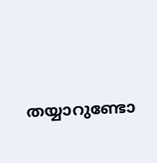തയ്യാറുണ്ടോ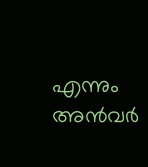എന്നും അൻവർ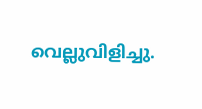വെല്ലുവിളിച്ചു.